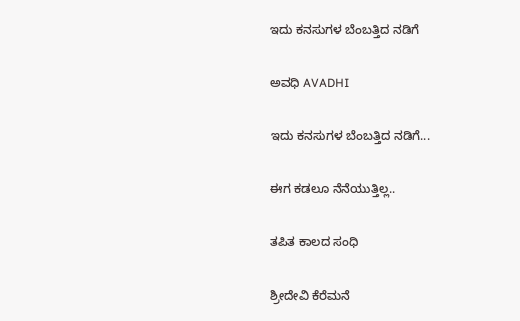ಇದು ಕನಸುಗಳ ಬೆಂಬತ್ತಿದ ನಡಿಗೆ‍

ಅವಧಿ AVADHI

ಇದು ಕನಸುಗಳ ಬೆಂಬತ್ತಿದ ನಡಿಗೆ...

ಈಗ ಕಡಲೂ ನೆನೆಯುತ್ತಿಲ್ಲ..

ತಪಿತ ಕಾಲದ ಸಂಧಿ

ಶ್ರೀದೇವಿ ಕೆರೆಮನೆ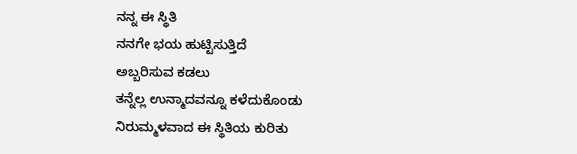ನನ್ನ ಈ ಸ್ಥಿತಿ
ನನಗೇ ಭಯ ಹುಟ್ಟಿಸುತ್ತಿದೆ
ಅಬ್ಬರಿಸುವ ಕಡಲು
ತನ್ನೆಲ್ಲ ಉನ್ಮಾದವನ್ನೂ ಕಳೆದುಕೊಂಡು
ನಿರುಮ್ಮಳವಾದ ಈ ಸ್ಥಿತಿಯ ಕುರಿತು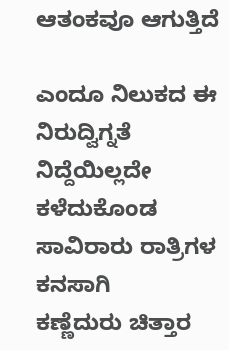ಆತಂಕವೂ ಆಗುತ್ತಿದೆ

ಎಂದೂ ನಿಲುಕದ ಈ ನಿರುದ್ವಿಗ್ನತೆ
ನಿದ್ದೆಯಿಲ್ಲದೇ ಕಳೆದುಕೊಂಡ
ಸಾವಿರಾರು ರಾತ್ರಿಗಳ ಕನಸಾಗಿ
ಕಣ್ಣೆದುರು ಚಿತ್ತಾರ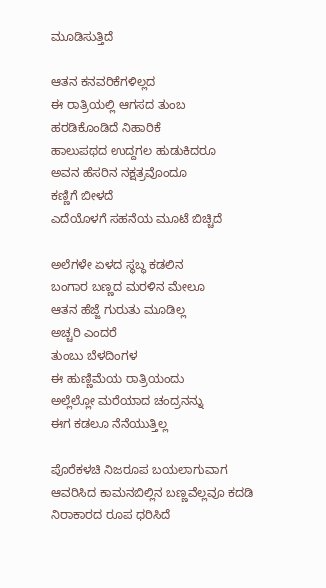ಮೂಡಿಸುತ್ತಿದೆ

ಆತನ ಕನವರಿಕೆಗಳಿಲ್ಲದ
ಈ ರಾತ್ರಿಯಲ್ಲಿ ಆಗಸದ ತುಂಬ
ಹರಡಿಕೊಂಡಿದೆ ನಿಹಾರಿಕೆ
ಹಾಲುಪಥದ ಉದ್ದಗಲ ಹುಡುಕಿದರೂ
ಅವನ ಹೆಸರಿನ ನಕ್ಷತ್ರವೊಂದೂ
ಕಣ್ಣಿಗೆ ಬೀಳದೆ
ಎದೆಯೊಳಗೆ ಸಹನೆಯ ಮೂಟೆ ಬಿಚ್ಚಿದೆ

ಅಲೆಗಳೇ ಏಳದ ಸ್ಥಬ್ಧ ಕಡಲಿನ
ಬಂಗಾರ ಬಣ್ಣದ ಮರಳಿನ ಮೇಲೂ
ಆತನ ಹೆಜ್ಜೆ ಗುರುತು ಮೂಡಿಲ್ಲ
ಅಚ್ಚರಿ ಎಂದರೆ
ತುಂಬು ಬೆಳದಿಂಗಳ
ಈ ಹುಣ್ಣಿಮೆಯ ರಾತ್ರಿಯಂದು
ಅಲ್ಲೆಲ್ಲೋ ಮರೆಯಾದ ಚಂದ್ರನನ್ನು
ಈಗ ಕಡಲೂ ನೆನೆಯುತ್ತಿಲ್ಲ

ಪೊರೆಕಳಚಿ ನಿಜರೂಪ ಬಯಲಾಗುವಾಗ
ಆವರಿಸಿದ ಕಾಮನಬಿಲ್ಲಿನ ಬಣ್ಣವೆಲ್ಲವೂ ಕದಡಿ
ನಿರಾಕಾರದ ರೂಪ ಧರಿಸಿದೆ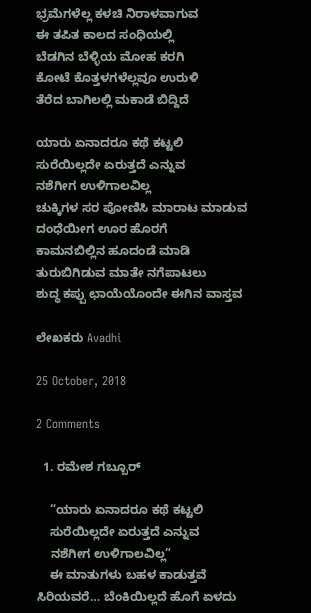ಭ್ರಮೆಗಳೆಲ್ಲ ಕಳಚಿ ನಿರಾಳವಾಗುವ
ಈ ತಪಿತ ಕಾಲದ ಸಂಧಿಯಲ್ಲಿ
ಬೆಡಗಿನ ಬೆಳ್ಳಿಯ ಮೋಹ ಕರಗಿ
ಕೋಟೆ ಕೊತ್ತಳಗಳೆಲ್ಲವೂ ಉರುಳಿ
ತೆರೆದ ಬಾಗಿಲಲ್ಲಿ ಮಕಾಡೆ ಬಿದ್ದಿದೆ

ಯಾರು ಏನಾದರೂ ಕಥೆ ಕಟ್ಟಲಿ
ಸುರೆಯಿಲ್ಲದೇ ಏರುತ್ತದೆ ಎನ್ನುವ
ನಶೆಗೀಗ ಉಳಿಗಾಲವಿಲ್ಲ
ಚುಕ್ಕಿಗಳ ಸರ ಪೋಣಿಸಿ ಮಾರಾಟ ಮಾಡುವ
ದಂಧೆಯೀಗ ಊರ ಹೊರಗೆ
ಕಾಮನಬಿಲ್ಲಿನ ಹೂದಂಡೆ ಮಾಡಿ
ತುರುಬಿಗಿಡುವ ಮಾತೇ ನಗೆಪಾಟಲು
ಶುದ್ಧ ಕಪ್ಪು ಛಾಯೆಯೊಂದೇ ಈಗಿನ ವಾಸ್ತವ

ಲೇಖಕರು Avadhi

25 October, 2018

2 Comments

  1. ರಮೇಶ ಗಬ್ಬೂರ್

    “ಯಾರು ಏನಾದರೂ ಕಥೆ ಕಟ್ಟಲಿ
    ಸುರೆಯಿಲ್ಲದೇ ಏರುತ್ತದೆ ಎನ್ನುವ
    ನಶೆಗೀಗ ಉಳಿಗಾಲವಿಲ್ಲ”
    ಈ ಮಾತುಗಳು ಬಹಳ ಕಾಡುತ್ತವೆ ಸಿರಿಯವರೆ… ಬೆಂಕಿಯಿಲ್ಲದೆ ಹೊಗೆ ಏಳದು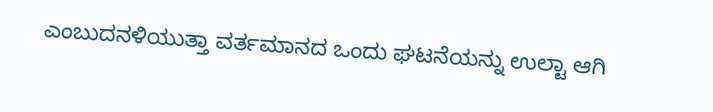ಎಂಬುದನಳಿಯುತ್ತಾ ವರ್ತಮಾನದ ಒಂದು ಘಟನೆಯನ್ನು ಉಲ್ಟಾ ಆಗಿ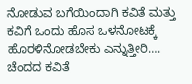ನೋಡುವ ಬಗೆಯಿಂದಾಗಿ ಕವಿತೆ ಮತ್ತು ಕವಿಗೆ ಒಂದು ಹೊಸ ಒಳನೋಟಕ್ಕೆ ಹೊರಳಿನೋಡಬೇಕು ಎನ್ನುತ್ತೀರಿ…. ಚೆಂದದ ಕವಿತೆ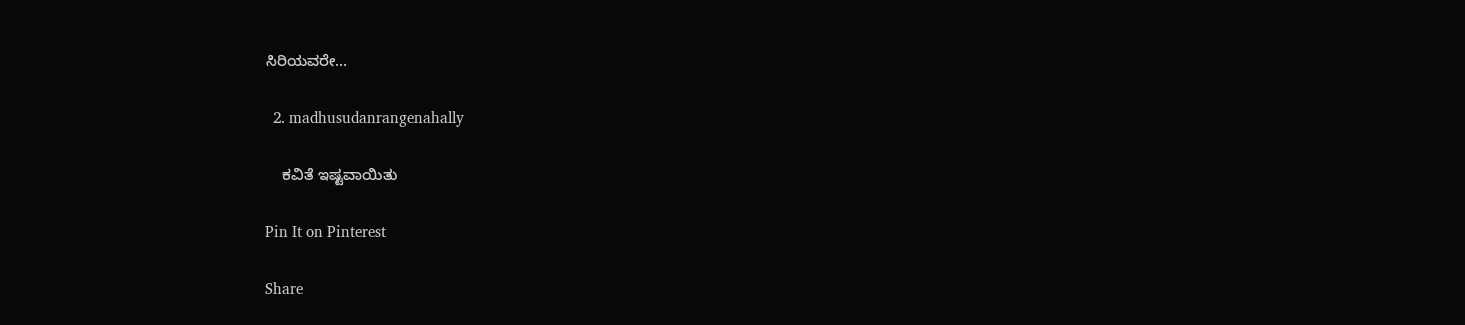ಸಿರಿಯವರೇ…

  2. madhusudanrangenahally

    ಕವಿತೆ ಇಷ್ಟವಾಯಿತು

Pin It on Pinterest

Share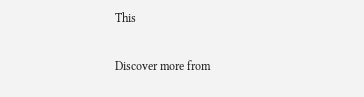This

Discover more from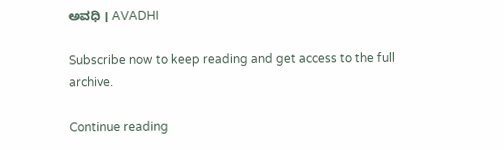ಅವಧಿ । AVADHI

Subscribe now to keep reading and get access to the full archive.

Continue reading